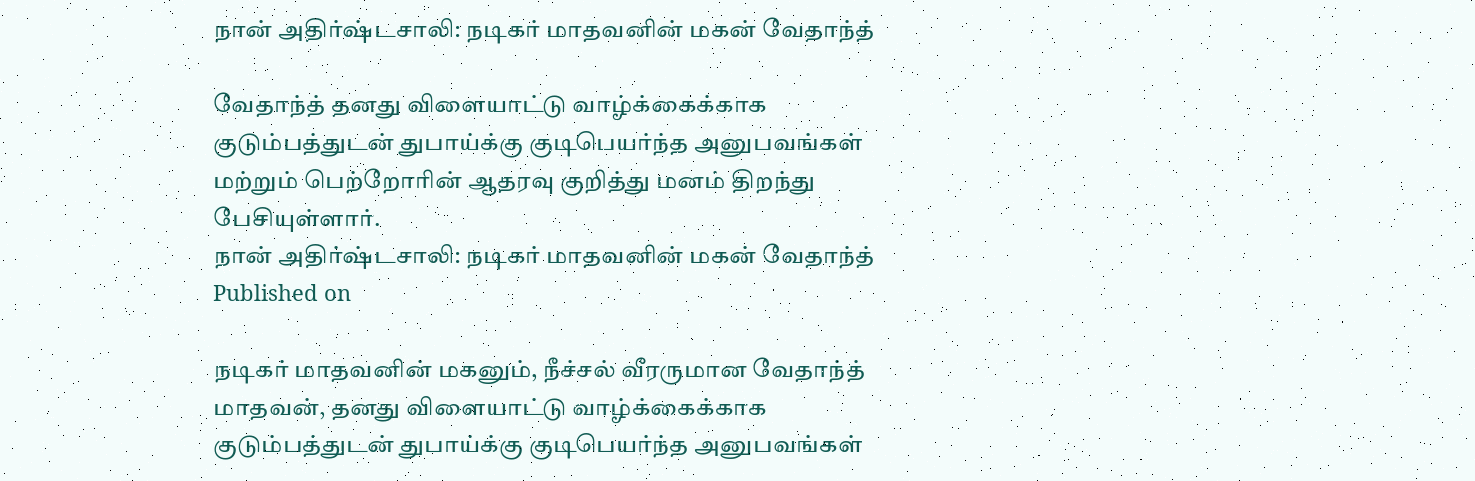நான் அதிர்ஷ்டசாலி: நடிகர் மாதவனின் மகன் வேதாந்த்

வேதாந்த் தனது விளையாட்டு வாழ்க்கைக்காக குடும்பத்துடன் துபாய்க்கு குடிபெயர்ந்த அனுபவங்கள் மற்றும் பெற்றோரின் ஆதரவு குறித்து மனம் திறந்து பேசியுள்ளார்.
நான் அதிர்ஷ்டசாலி: நடிகர் மாதவனின் மகன் வேதாந்த்
Published on

நடிகர் மாதவனின் மகனும், நீச்சல் வீரருமான வேதாந்த் மாதவன், தனது விளையாட்டு வாழ்க்கைக்காக குடும்பத்துடன் துபாய்க்கு குடிபெயர்ந்த அனுபவங்கள்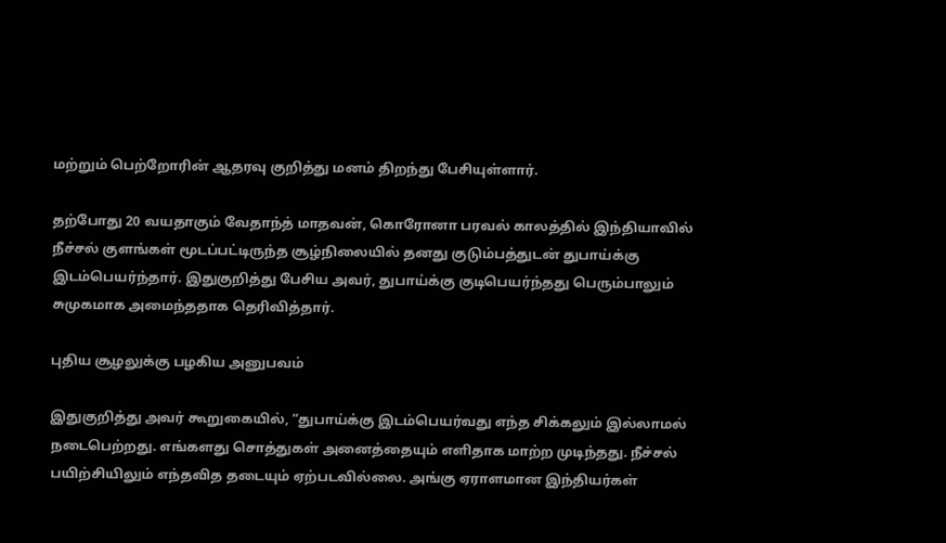மற்றும் பெற்றோரின் ஆதரவு குறித்து மனம் திறந்து பேசியுள்ளார்.

தற்போது 20 வயதாகும் வேதாந்த் மாதவன், கொரோனா பரவல் காலத்தில் இந்தியாவில் நீச்சல் குளங்கள் மூடப்பட்டிருந்த சூழ்நிலையில் தனது குடும்பத்துடன் துபாய்க்கு இடம்பெயர்ந்தார். இதுகுறித்து பேசிய அவர், துபாய்க்கு குடிபெயர்ந்தது பெரும்பாலும் சுமுகமாக அமைந்ததாக தெரிவித்தார்.

புதிய சூழலுக்கு பழகிய அனுபவம்

இதுகுறித்து அவர் கூறுகையில், “துபாய்க்கு இடம்பெயர்வது எந்த சிக்கலும் இல்லாமல் நடைபெற்றது. எங்களது சொத்துகள் அனைத்தையும் எளிதாக மாற்ற முடிந்தது. நீச்சல் பயிற்சியிலும் எந்தவித தடையும் ஏற்படவில்லை. அங்கு ஏராளமான இந்தியர்கள்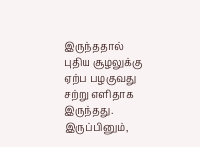இருந்ததால் புதிய சூழலுக்கு ஏற்ப பழகுவது சற்று எளிதாக இருந்தது. இருப்பினும்,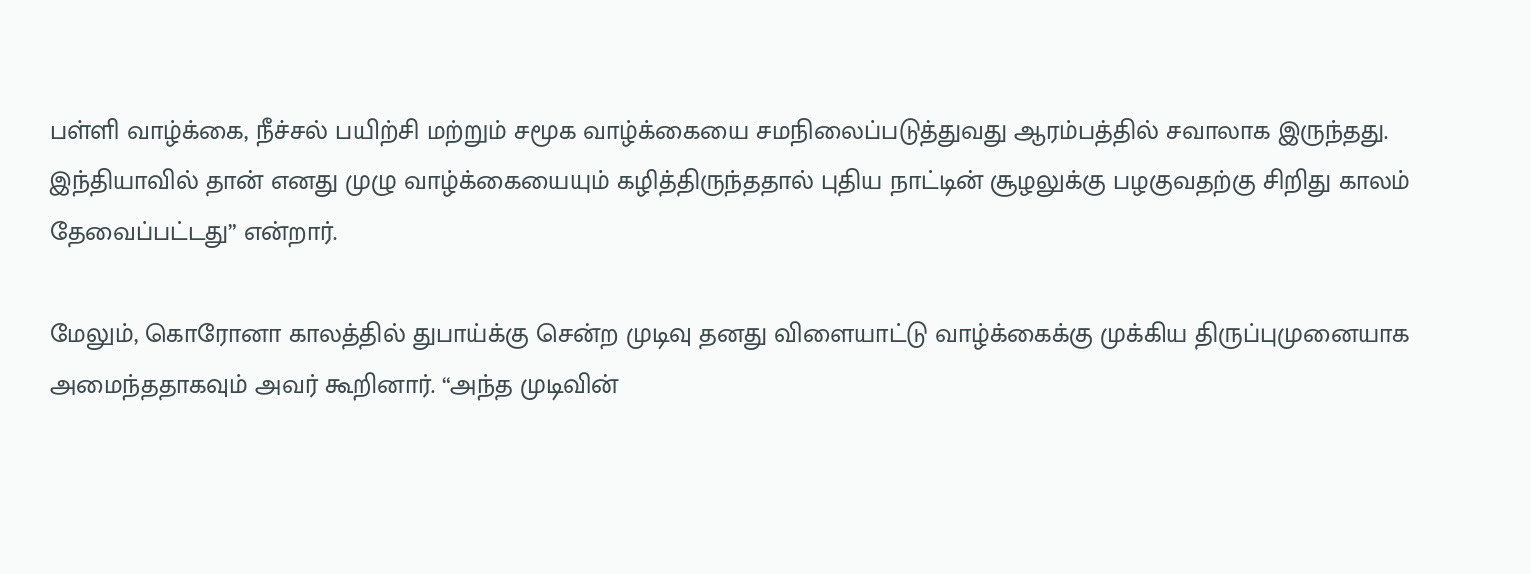பள்ளி வாழ்க்கை, நீச்சல் பயிற்சி மற்றும் சமூக வாழ்க்கையை சமநிலைப்படுத்துவது ஆரம்பத்தில் சவாலாக இருந்தது. இந்தியாவில் தான் எனது முழு வாழ்க்கையையும் கழித்திருந்ததால் புதிய நாட்டின் சூழலுக்கு பழகுவதற்கு சிறிது காலம் தேவைப்பட்டது” என்றார்.

மேலும், கொரோனா காலத்தில் துபாய்க்கு சென்ற முடிவு தனது விளையாட்டு வாழ்க்கைக்கு முக்கிய திருப்புமுனையாக அமைந்ததாகவும் அவர் கூறினார். “அந்த முடிவின்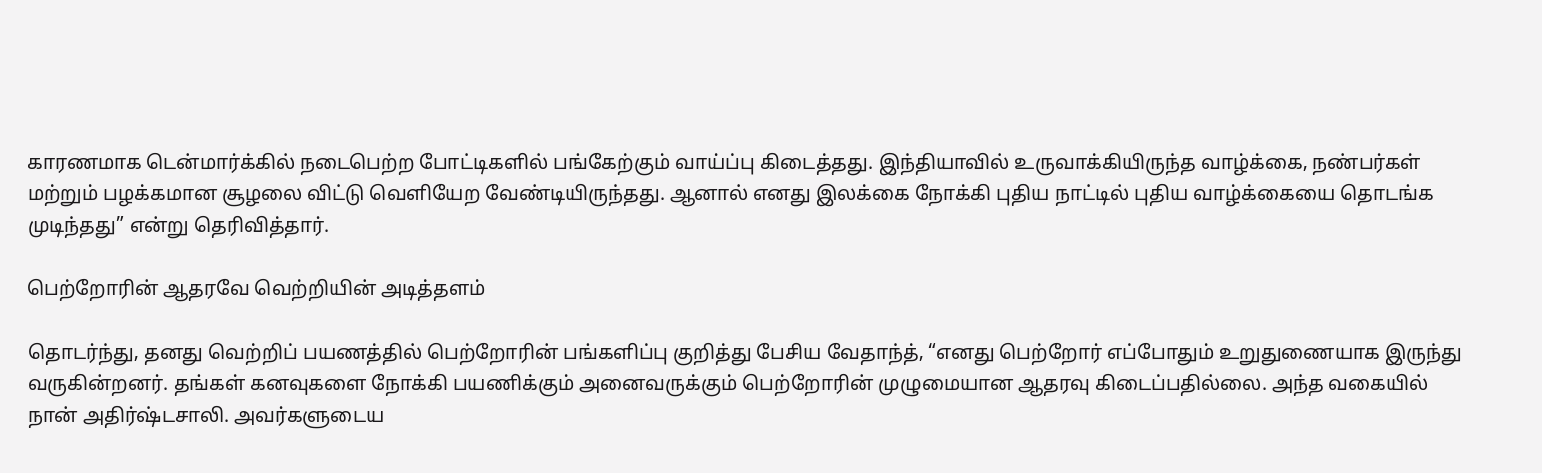காரணமாக டென்மார்க்கில் நடைபெற்ற போட்டிகளில் பங்கேற்கும் வாய்ப்பு கிடைத்தது. இந்தியாவில் உருவாக்கியிருந்த வாழ்க்கை, நண்பர்கள் மற்றும் பழக்கமான சூழலை விட்டு வெளியேற வேண்டியிருந்தது. ஆனால் எனது இலக்கை நோக்கி புதிய நாட்டில் புதிய வாழ்க்கையை தொடங்க முடிந்தது” என்று தெரிவித்தார்.

பெற்றோரின் ஆதரவே வெற்றியின் அடித்தளம்

தொடர்ந்து, தனது வெற்றிப் பயணத்தில் பெற்றோரின் பங்களிப்பு குறித்து பேசிய வேதாந்த், “எனது பெற்றோர் எப்போதும் உறுதுணையாக இருந்து வருகின்றனர். தங்கள் கனவுகளை நோக்கி பயணிக்கும் அனைவருக்கும் பெற்றோரின் முழுமையான ஆதரவு கிடைப்பதில்லை. அந்த வகையில் நான் அதிர்ஷ்டசாலி. அவர்களுடைய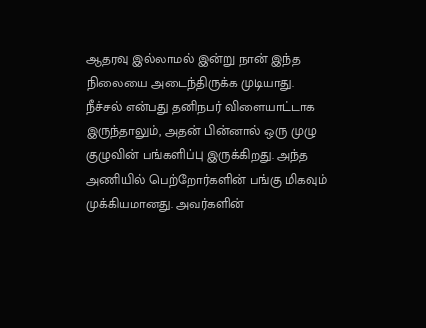ஆதரவு இல்லாமல் இன்று நான் இந்த நிலையை அடைந்திருக்க முடியாது. நீச்சல் என்பது தனிநபர் விளையாட்டாக இருந்தாலும், அதன் பின்னால் ஒரு முழு குழுவின் பங்களிப்பு இருக்கிறது. அந்த அணியில் பெற்றோர்களின் பங்கு மிகவும் முக்கியமானது. அவர்களின்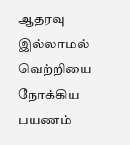ஆதரவு இல்லாமல் வெற்றியை நோக்கிய பயணம்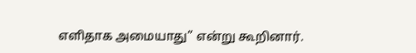எளிதாக அமையாது” என்று கூறினார்.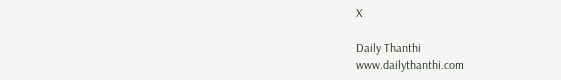X

Daily Thanthi
www.dailythanthi.com